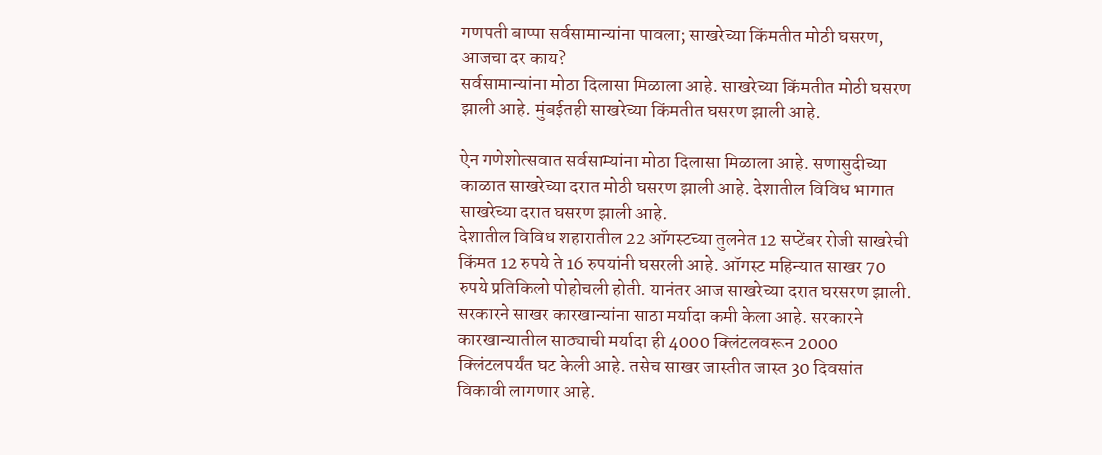गणपती बाप्पा सर्वसामान्यांना पावला; साखरेच्या किंमतीत मोठी घसरण, आजचा दर काय?
सर्वसामान्यांना मोठा दिलासा मिळाला आहे. साखरेच्या किंमतीत मोठी घसरण झाली आहे. मुंबईतही साखरेच्या किंमतीत घसरण झाली आहे.

ऐन गणेशोत्सवात सर्वसाम्यांना मोठा दिलासा मिळाला आहे. सणासुदीच्या काळात साखरेच्या दरात मोठी घसरण झाली आहे. देशातील विविध भागात साखरेच्या दरात घसरण झाली आहे.
देशातील विविध शहारातील 22 ऑगस्टच्या तुलनेत 12 सप्टेंबर रोजी साखरेची किंमत 12 रुपये ते 16 रुपयांनी घसरली आहे. ऑगस्ट महिन्यात साखर 70 रुपये प्रतिकिलो पोहोचली होती. यानंतर आज साखरेच्या दरात घरसरण झाली.
सरकारने साखर कारखान्यांना साठा मर्यादा कमी केला आहे. सरकारने कारखान्यातील साठ्याची मर्यादा ही 4000 क्लिंटलवरून 2000 क्लिंटलपर्यंत घट केली आहे. तसेच साखर जास्तीत जास्त 30 दिवसांत विकावी लागणार आहे.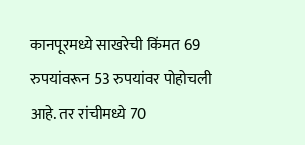कानपूरमध्ये साखरेची किंमत 69 रुपयांवरून 53 रुपयांवर पोहोचली आहे. तर रांचीमध्ये 70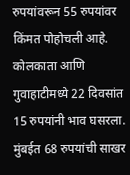रुपयांवरून 55 रुपयांवर किंमत पोहोचली आहे. कोलकाता आणि गुवाहाटीमध्ये 22 दिवसांत 15 रुपयांनी भाव घसरला. मुंबईत 68 रुपयांची साखर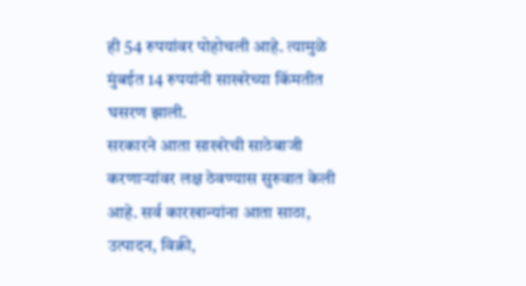ही 54 रुपयांवर पोहोचली आहे. त्यामुळे मुंबईत 14 रुपयांनी साखरेच्या किंमतीत घसरण झाली.
सरकारने आता साखरेची साठेबाजी करणाऱ्यांवर लक्ष ठेवण्यास सुरुवात केली आहे. सर्व कारखान्यांना आता साठा, उत्पादन, विक्री,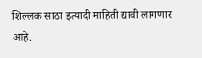शिल्लक साठा इत्यादी माहिती द्यावी लागणार आहे.